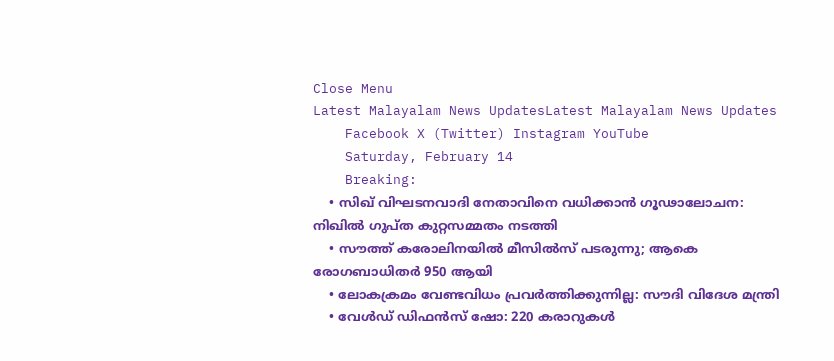Close Menu
Latest Malayalam News UpdatesLatest Malayalam News Updates
    Facebook X (Twitter) Instagram YouTube
    Saturday, February 14
    Breaking:
    • സിഖ് വിഘടനവാദി നേതാവിനെ വധിക്കാൻ ഗൂഢാലോചന: നിഖിൽ ഗുപ്ത കുറ്റസമ്മതം നടത്തി
    • സൗത്ത് കരോലിനയിൽ മീസിൽസ് പടരുന്നു; ആകെ രോഗബാധിതർ 950 ആയി
    • ലോകക്രമം വേണ്ടവിധം പ്രവര്‍ത്തിക്കുന്നില്ല: സൗദി വിദേശ മന്ത്രി
    • വേള്‍ഡ് ഡിഫന്‍സ് ഷോ: 220 കരാറുകള്‍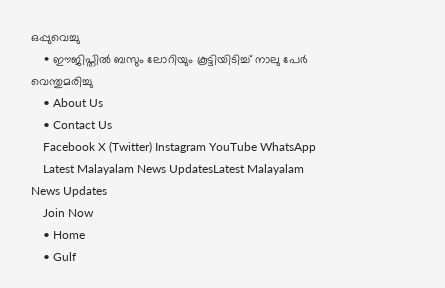ഒപ്പുവെച്ചു
    • ഈജിപ്തില്‍ ബസും ലോറിയും കൂട്ടിയിടിച്ച് നാലു പേര്‍ വെന്തുമരിച്ചു
    • About Us
    • Contact Us
    Facebook X (Twitter) Instagram YouTube WhatsApp
    Latest Malayalam News UpdatesLatest Malayalam News Updates
    Join Now
    • Home
    • Gulf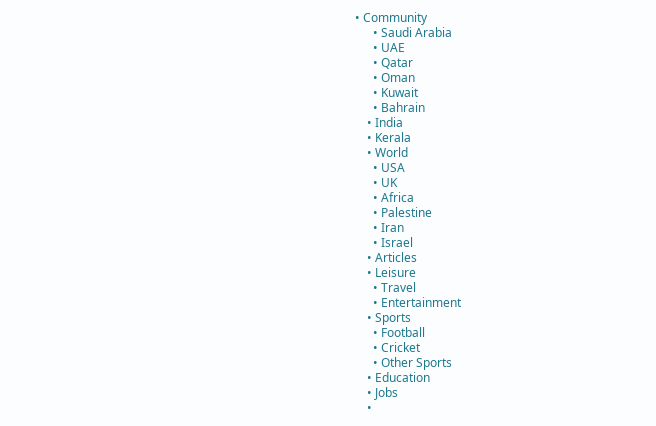• Community
      • Saudi Arabia
      • UAE
      • Qatar
      • Oman
      • Kuwait
      • Bahrain
    • India
    • Kerala
    • World
      • USA
      • UK
      • Africa
      • Palestine
      • Iran
      • Israel
    • Articles
    • Leisure
      • Travel
      • Entertainment
    • Sports
      • Football
      • Cricket
      • Other Sports
    • Education
    • Jobs
    •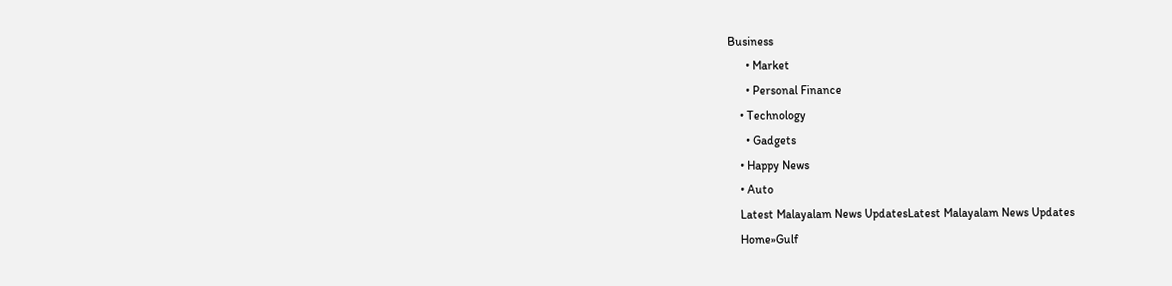Business
      • Market
      • Personal Finance
    • Technology
      • Gadgets
    • Happy News
    • Auto
    Latest Malayalam News UpdatesLatest Malayalam News Updates
    Home»Gulf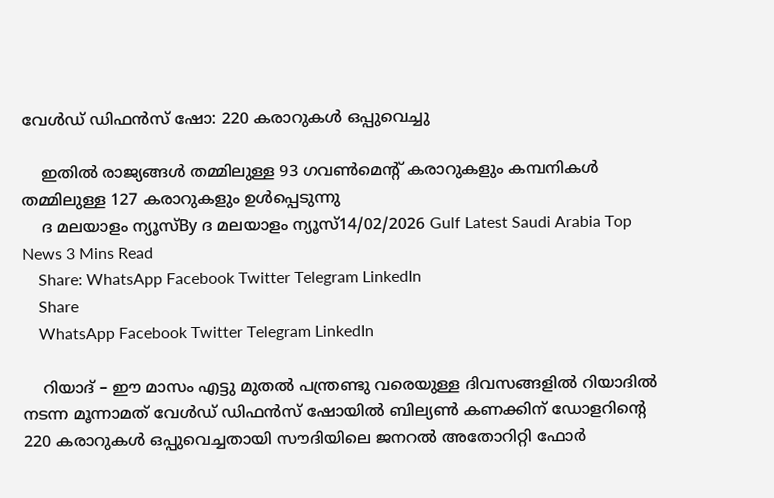വേള്‍ഡ് ഡിഫന്‍സ് ഷോ: 220 കരാറുകള്‍ ഒപ്പുവെച്ചു

    ഇതില്‍ രാജ്യങ്ങള്‍ തമ്മിലുള്ള 93 ഗവണ്‍മെന്റ് കരാറുകളും കമ്പനികള്‍ തമ്മിലുള്ള 127 കരാറുകളും ഉള്‍പ്പെടുന്നു
    ദ മലയാളം ന്യൂസ്By ദ മലയാളം ന്യൂസ്14/02/2026 Gulf Latest Saudi Arabia Top News 3 Mins Read
    Share: WhatsApp Facebook Twitter Telegram LinkedIn
    Share
    WhatsApp Facebook Twitter Telegram LinkedIn

    റിയാദ് – ഈ മാസം എട്ടു മുതല്‍ പന്ത്രണ്ടു വരെയുള്ള ദിവസങ്ങളില്‍ റിയാദില്‍ നടന്ന മൂന്നാമത് വേള്‍ഡ് ഡിഫന്‍സ് ഷോയില്‍ ബില്യണ്‍ കണക്കിന് ഡോളറിന്റെ 220 കരാറുകള്‍ ഒപ്പുവെച്ചതായി സൗദിയിലെ ജനറല്‍ അതോറിറ്റി ഫോര്‍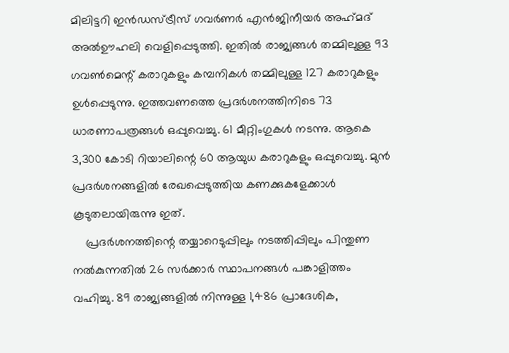മിലിട്ടറി ഇന്‍ഡസ്ട്രീസ് ഗവര്‍ണര്‍ എന്‍ജിനീയര്‍ അഹ്‌മദ് അല്‍ഊഹലി വെളിപ്പെടുത്തി. ഇതില്‍ രാജ്യങ്ങള്‍ തമ്മിലുള്ള 93 ഗവണ്‍മെന്റ് കരാറുകളും കമ്പനികള്‍ തമ്മിലുള്ള 127 കരാറുകളും ഉള്‍പ്പെടുന്നു. ഇത്തവണത്തെ പ്രദര്‍ശനത്തിനിടെ 73 ധാരണാപത്രങ്ങള്‍ ഒപ്പുവെച്ചു. 61 മീറ്റിംഗുകള്‍ നടന്നു. ആകെ 3,300 കോടി റിയാലിന്റെ 60 ആയുധ കരാറുകളും ഒപ്പുവെച്ചു. മുന്‍ പ്രദര്‍ശനങ്ങളില്‍ രേഖപ്പെടുത്തിയ കണക്കുകളേക്കാള്‍ കൂടുതലായിരുന്നു ഇത്.
    പ്രദര്‍ശനത്തിന്റെ തയ്യാറെടുപ്പിലും നടത്തിപ്പിലും പിന്തുണ നല്‍കുന്നതില്‍ 26 സര്‍ക്കാര്‍ സ്ഥാപനങ്ങള്‍ പങ്കാളിത്തം വഹിച്ചു. 89 രാജ്യങ്ങളില്‍ നിന്നുള്ള 1,486 പ്രാദേശിക,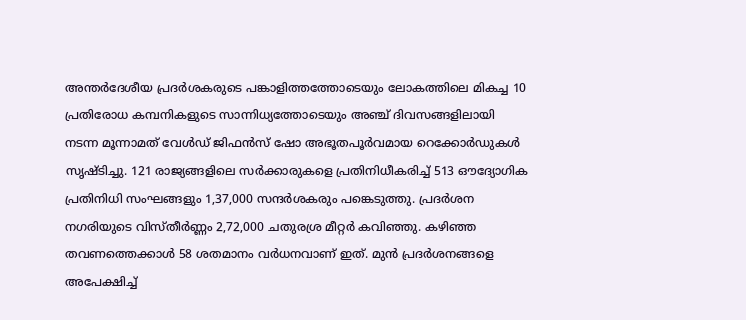അന്തര്‍ദേശീയ പ്രദര്‍ശകരുടെ പങ്കാളിത്തത്തോടെയും ലോകത്തിലെ മികച്ച 10 പ്രതിരോധ കമ്പനികളുടെ സാന്നിധ്യത്തോടെയും അഞ്ച് ദിവസങ്ങളിലായി നടന്ന മൂന്നാമത് വേള്‍ഡ് ജിഫന്‍സ് ഷോ അഭൂതപൂര്‍വമായ റെക്കോര്‍ഡുകള്‍ സൃഷ്ടിച്ചു. 121 രാജ്യങ്ങളിലെ സര്‍ക്കാരുകളെ പ്രതിനിധീകരിച്ച് 513 ഔദ്യോഗിക പ്രതിനിധി സംഘങ്ങളും 1,37,000 സന്ദര്‍ശകരും പങ്കെടുത്തു. പ്രദര്‍ശന നഗരിയുടെ വിസ്തീര്‍ണ്ണം 2,72,000 ചതുരശ്ര മീറ്റര്‍ കവിഞ്ഞു. കഴിഞ്ഞ തവണത്തെക്കാള്‍ 58 ശതമാനം വര്‍ധനവാണ് ഇത്. മുന്‍ പ്രദര്‍ശനങ്ങളെ അപേക്ഷിച്ച്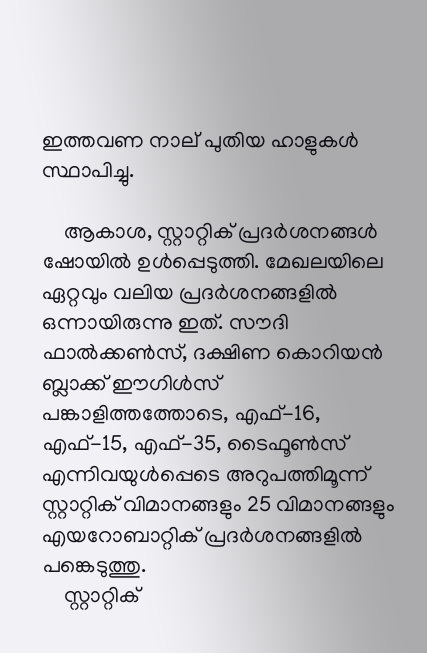ഇത്തവണ നാല് പുതിയ ഹാളുകള്‍ സ്ഥാപിച്ചു.

    ആകാശ, സ്റ്റാറ്റിക് പ്രദര്‍ശനങ്ങള്‍ ഷോയില്‍ ഉള്‍പ്പെടുത്തി. മേഖലയിലെ ഏറ്റവും വലിയ പ്രദര്‍ശനങ്ങളില്‍ ഒന്നായിരുന്നു ഇത്. സൗദി ഫാല്‍ക്കണ്‍സ്, ദക്ഷിണ കൊറിയന്‍ ബ്ലാക്ക് ഈഗിള്‍സ് പങ്കാളിത്തത്തോടെ, എഫ്-16, എഫ്-15, എഫ്-35, ടൈഫൂണ്‍സ് എന്നിവയുള്‍പ്പെടെ അറുപത്തിമൂന്ന് സ്റ്റാറ്റിക് വിമാനങ്ങളും 25 വിമാനങ്ങളും എയറോബാറ്റിക് പ്രദര്‍ശനങ്ങളില്‍ പങ്കെടുത്തു.
    സ്റ്റാറ്റിക്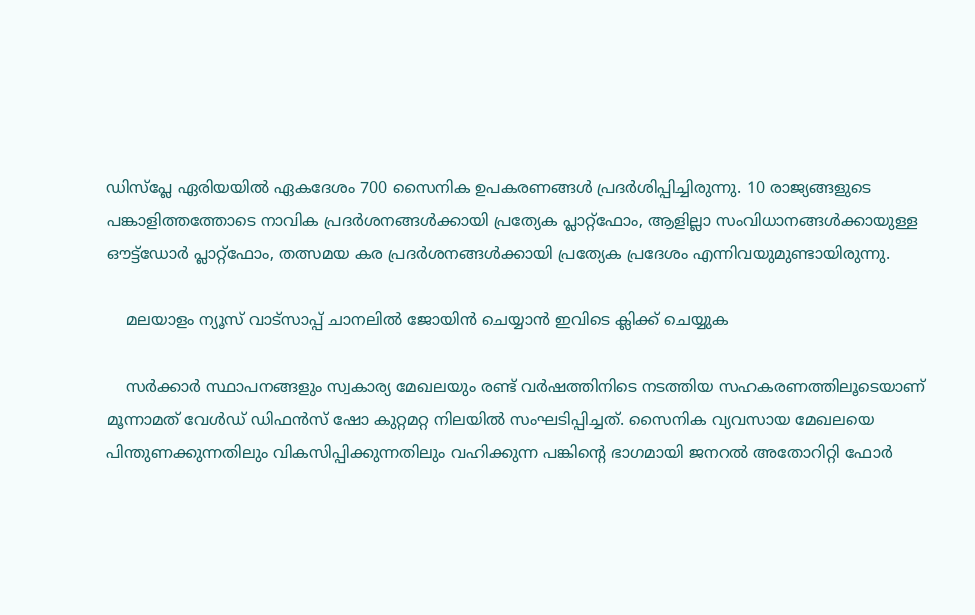ഡിസ്‌പ്ലേ ഏരിയയില്‍ ഏകദേശം 700 സൈനിക ഉപകരണങ്ങള്‍ പ്രദര്‍ശിപ്പിച്ചിരുന്നു. 10 രാജ്യങ്ങളുടെ പങ്കാളിത്തത്തോടെ നാവിക പ്രദര്‍ശനങ്ങള്‍ക്കായി പ്രത്യേക പ്ലാറ്റ്‌ഫോം, ആളില്ലാ സംവിധാനങ്ങള്‍ക്കായുള്ള ഔട്ട്‌ഡോര്‍ പ്ലാറ്റ്‌ഫോം, തത്സമയ കര പ്രദര്‍ശനങ്ങള്‍ക്കായി പ്രത്യേക പ്രദേശം എന്നിവയുമുണ്ടായിരുന്നു.

    മലയാളം ന്യൂസ് വാട്സാപ്പ് ചാനലിൽ ജോയിൻ ചെയ്യാൻ ഇവിടെ ക്ലിക്ക് ചെയ്യുക

    സര്‍ക്കാര്‍ സ്ഥാപനങ്ങളും സ്വകാര്യ മേഖലയും രണ്ട് വര്‍ഷത്തിനിടെ നടത്തിയ സഹകരണത്തിലൂടെയാണ് മൂന്നാമത് വേള്‍ഡ് ഡിഫന്‍സ് ഷോ കുറ്റമറ്റ നിലയില്‍ സംഘടിപ്പിച്ചത്. സൈനിക വ്യവസായ മേഖലയെ പിന്തുണക്കുന്നതിലും വികസിപ്പിക്കുന്നതിലും വഹിക്കുന്ന പങ്കിന്റെ ഭാഗമായി ജനറല്‍ അതോറിറ്റി ഫോര്‍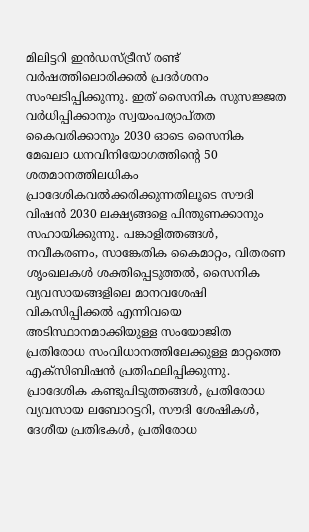മിലിട്ടറി ഇന്‍ഡസ്ട്രീസ് രണ്ട് വര്‍ഷത്തിലൊരിക്കല്‍ പ്രദര്‍ശനം സംഘടിപ്പിക്കുന്നു. ഇത് സൈനിക സുസജ്ജത വര്‍ധിപ്പിക്കാനും സ്വയംപര്യാപ്തത കൈവരിക്കാനും 2030 ഓടെ സൈനിക മേഖലാ ധനവിനിയോഗത്തിന്റെ 50 ശതമാനത്തിലധികം പ്രാദേശികവല്‍ക്കരിക്കുന്നതിലൂടെ സൗദി വിഷന്‍ 2030 ലക്ഷ്യങ്ങളെ പിന്തുണക്കാനും സഹായിക്കുന്നു. പങ്കാളിത്തങ്ങള്‍, നവീകരണം, സാങ്കേതിക കൈമാറ്റം, വിതരണ ശൃംഖലകള്‍ ശക്തിപ്പെടുത്തല്‍, സൈനിക വ്യവസായങ്ങളിലെ മാനവശേഷി വികസിപ്പിക്കല്‍ എന്നിവയെ അടിസ്ഥാനമാക്കിയുള്ള സംയോജിത പ്രതിരോധ സംവിധാനത്തിലേക്കുള്ള മാറ്റത്തെ എക്‌സിബിഷന്‍ പ്രതിഫലിപ്പിക്കുന്നു. പ്രാദേശിക കണ്ടുപിടുത്തങ്ങള്‍, പ്രതിരോധ വ്യവസായ ലബോറട്ടറി, സൗദി ശേഷികള്‍, ദേശീയ പ്രതിഭകള്‍, പ്രതിരോധ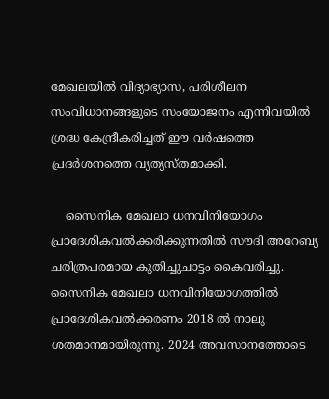മേഖലയില്‍ വിദ്യാഭ്യാസ, പരിശീലന സംവിധാനങ്ങളുടെ സംയോജനം എന്നിവയില്‍ ശ്രദ്ധ കേന്ദ്രീകരിച്ചത് ഈ വര്‍ഷത്തെ പ്രദര്‍ശനത്തെ വ്യത്യസ്തമാക്കി.

    സൈനിക മേഖലാ ധനവിനിയോഗം പ്രാദേശികവല്‍ക്കരിക്കുന്നതില്‍ സൗദി അറേബ്യ ചരിത്രപരമായ കുതിച്ചുചാട്ടം കൈവരിച്ചു. സൈനിക മേഖലാ ധനവിനിയോഗത്തില്‍ പ്രാദേശികവല്‍ക്കരണം 2018 ല്‍ നാലു ശതമാനമായിരുന്നു. 2024 അവസാനത്തോടെ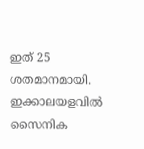ഇത് 25 ശതമാനമായി. ഇക്കാലയളവില്‍ സൈനിക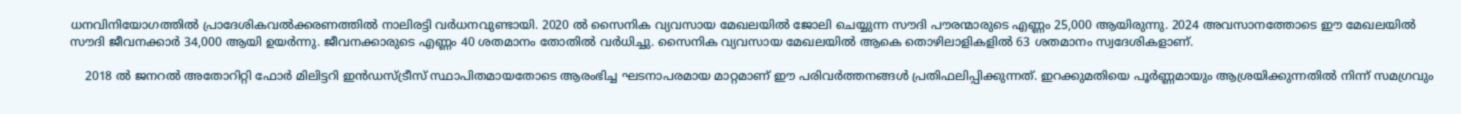ധനവിനിയോഗത്തില്‍ പ്രാദേശികവല്‍ക്കരണത്തില്‍ നാലിരട്ടി വര്‍ധനവുണ്ടായി. 2020 ല്‍ സൈനിക വ്യവസായ മേഖലയില്‍ ജോലി ചെയ്യുന്ന സൗദി പൗരന്മാരുടെ എണ്ണം 25,000 ആയിരുന്നു. 2024 അവസാനത്തോടെ ഈ മേഖലയില്‍ സൗദി ജീവനക്കാര്‍ 34,000 ആയി ഉയര്‍ന്നു. ജീവനക്കാരുടെ എണ്ണം 40 ശതമാനം തോതില്‍ വര്‍ധിച്ചു. സൈനിക വ്യവസായ മേഖലയില്‍ ആകെ തൊഴിലാളികളില്‍ 63 ശതമാനം സ്വദേശികളാണ്.

    2018 ല്‍ ജനറല്‍ അതോറിറ്റി ഫോര്‍ മിലിട്ടറി ഇന്‍ഡസ്ട്രീസ് സ്ഥാപിതമായതോടെ ആരംഭിച്ച ഘടനാപരമായ മാറ്റമാണ് ഈ പരിവര്‍ത്തനങ്ങള്‍ പ്രതിഫലിപ്പിക്കുന്നത്. ഇറക്കുമതിയെ പൂര്‍ണ്ണമായും ആശ്രയിക്കുന്നതില്‍ നിന്ന് സമഗ്രവും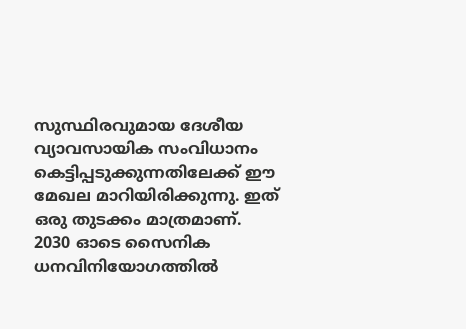സുസ്ഥിരവുമായ ദേശീയ വ്യാവസായിക സംവിധാനം കെട്ടിപ്പടുക്കുന്നതിലേക്ക് ഈ മേഖല മാറിയിരിക്കുന്നു. ഇത് ഒരു തുടക്കം മാത്രമാണ്. 2030 ഓടെ സൈനിക ധനവിനിയോഗത്തില്‍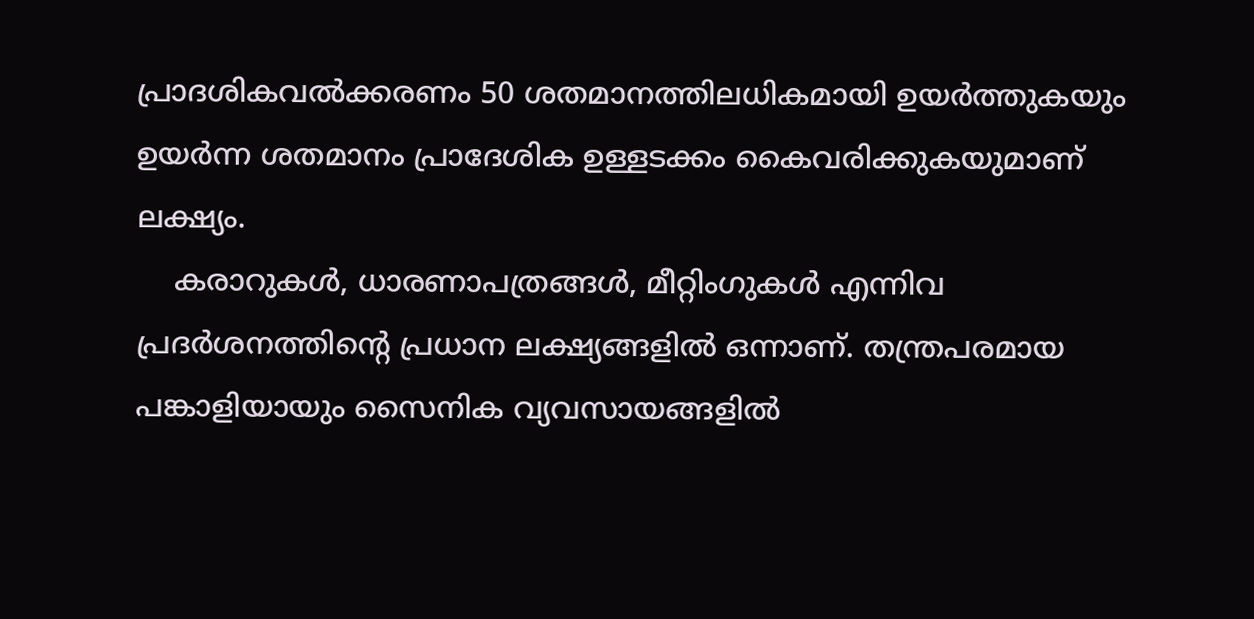പ്രാദശികവല്‍ക്കരണം 50 ശതമാനത്തിലധികമായി ഉയര്‍ത്തുകയും ഉയര്‍ന്ന ശതമാനം പ്രാദേശിക ഉള്ളടക്കം കൈവരിക്കുകയുമാണ് ലക്ഷ്യം.
    കരാറുകള്‍, ധാരണാപത്രങ്ങള്‍, മീറ്റിംഗുകള്‍ എന്നിവ പ്രദര്‍ശനത്തിന്റെ പ്രധാന ലക്ഷ്യങ്ങളില്‍ ഒന്നാണ്. തന്ത്രപരമായ പങ്കാളിയായും സൈനിക വ്യവസായങ്ങളില്‍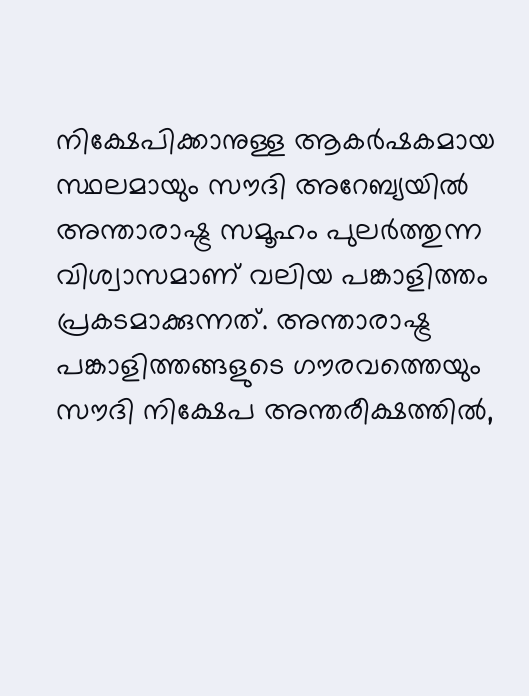നിക്ഷേപിക്കാനുള്ള ആകര്‍ഷകമായ സ്ഥലമായും സൗദി അറേബ്യയില്‍ അന്താരാഷ്ട്ര സമൂഹം പുലര്‍ത്തുന്ന വിശ്വാസമാണ് വലിയ പങ്കാളിത്തം പ്രകടമാക്കുന്നത്. അന്താരാഷ്ട്ര പങ്കാളിത്തങ്ങളുടെ ഗൗരവത്തെയും സൗദി നിക്ഷേപ അന്തരീക്ഷത്തില്‍,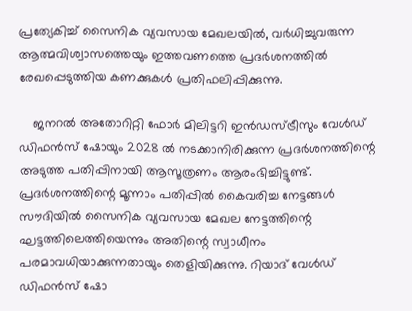പ്രത്യേകിച്ച് സൈനിക വ്യവസായ മേഖലയില്‍, വര്‍ധിച്ചുവരുന്ന ആത്മവിശ്വാസത്തെയും ഇത്തവണത്തെ പ്രദര്‍ശനത്തില്‍ രേഖപ്പെടുത്തിയ കണക്കുകള്‍ പ്രതിഫലിപ്പിക്കുന്നു.

    ജനറല്‍ അതോറിറ്റി ഫോര്‍ മിലിട്ടറി ഇന്‍ഡസ്ട്രീസും വേള്‍ഡ് ഡിഫന്‍സ് ഷോയും 2028 ല്‍ നടക്കാനിരിക്കുന്ന പ്രദര്‍ശനത്തിന്റെ അടുത്ത പതിപ്പിനായി ആസൂത്രണം ആരംഭിച്ചിട്ടുണ്ട്. പ്രദര്‍ശനത്തിന്റെ മൂന്നാം പതിപ്പില്‍ കൈവരിച്ച നേട്ടങ്ങള്‍ സൗദിയില്‍ സൈനിക വ്യവസായ മേഖല നേട്ടത്തിന്റെ ഘട്ടത്തിലെത്തിയെന്നും അതിന്റെ സ്വാധീനം പരമാവധിയാക്കുന്നതായും തെളിയിക്കുന്നു. റിയാദ് വേള്‍ഡ് ഡിഫന്‍സ് ഷോ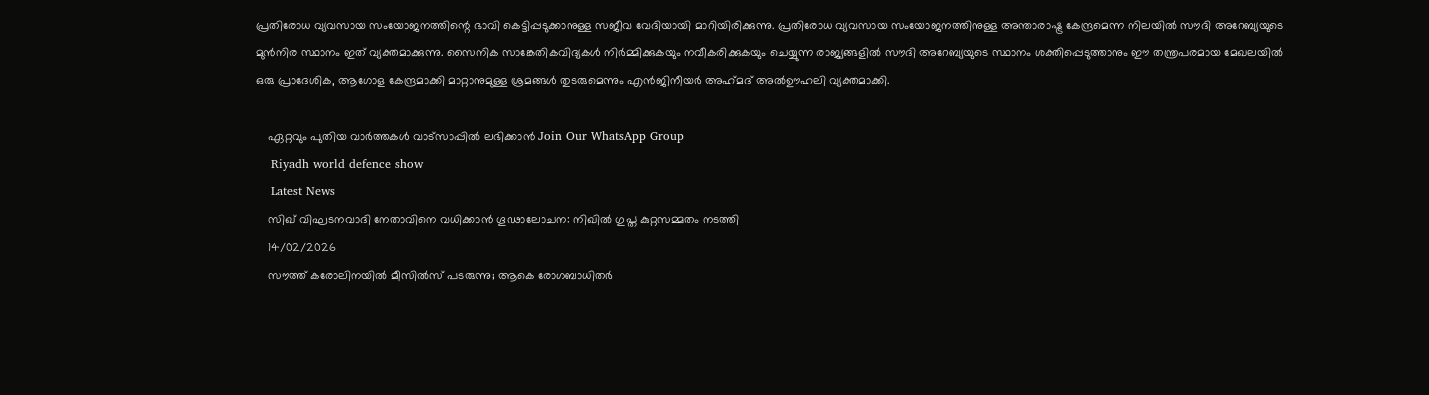പ്രതിരോധ വ്യവസായ സംയോജനത്തിന്റെ ഭാവി കെട്ടിപ്പടുക്കാനുള്ള സജീവ വേദിയായി മാറിയിരിക്കുന്നു. പ്രതിരോധ വ്യവസായ സംയോജനത്തിനുള്ള അന്താരാഷ്ട്ര കേന്ദ്രമെന്ന നിലയില്‍ സൗദി അറേബ്യയുടെ മുന്‍നിര സ്ഥാനം ഇത് വ്യക്തമാക്കുന്നു. സൈനിക സാങ്കേതികവിദ്യകള്‍ നിര്‍മ്മിക്കുകയും നവീകരിക്കുകയും ചെയ്യുന്ന രാജ്യങ്ങളില്‍ സൗദി അറേബ്യയുടെ സ്ഥാനം ശക്തിപ്പെടുത്താനും ഈ തന്ത്രപരമായ മേഖലയില്‍ ഒരു പ്രാദേശിക, ആഗോള കേന്ദ്രമാക്കി മാറ്റാനുമുള്ള ശ്രമങ്ങള്‍ തുടരുമെന്നും എന്‍ജിനീയര്‍ അഹ്‌മദ് അല്‍ഊഹലി വ്യക്തമാക്കി.

    ഏറ്റവും പുതിയ വാർത്തകൾ വാട്സാപ്പിൽ ലഭിക്കാൻ Join Our WhatsApp Group
    Riyadh world defence show
    Latest News
    സിഖ് വിഘടനവാദി നേതാവിനെ വധിക്കാൻ ഗൂഢാലോചന: നിഖിൽ ഗുപ്ത കുറ്റസമ്മതം നടത്തി
    14/02/2026
    സൗത്ത് കരോലിനയിൽ മീസിൽസ് പടരുന്നു; ആകെ രോഗബാധിതർ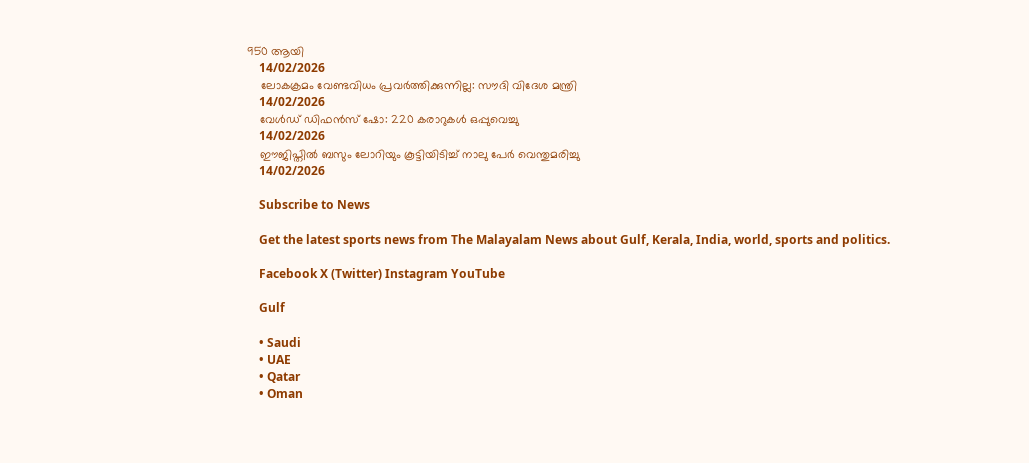950 ആയി
    14/02/2026
    ലോകക്രമം വേണ്ടവിധം പ്രവര്‍ത്തിക്കുന്നില്ല: സൗദി വിദേശ മന്ത്രി
    14/02/2026
    വേള്‍ഡ് ഡിഫന്‍സ് ഷോ: 220 കരാറുകള്‍ ഒപ്പുവെച്ചു
    14/02/2026
    ഈജിപ്തില്‍ ബസും ലോറിയും കൂട്ടിയിടിച്ച് നാലു പേര്‍ വെന്തുമരിച്ചു
    14/02/2026

    Subscribe to News

    Get the latest sports news from The Malayalam News about Gulf, Kerala, India, world, sports and politics.

    Facebook X (Twitter) Instagram YouTube

    Gulf

    • Saudi
    • UAE
    • Qatar
    • Oman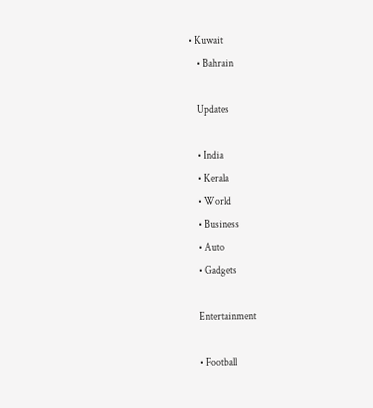• Kuwait
    • Bahrain

    Updates

    • India
    • Kerala
    • World
    • Business
    • Auto
    • Gadgets

    Entertainment

    • Football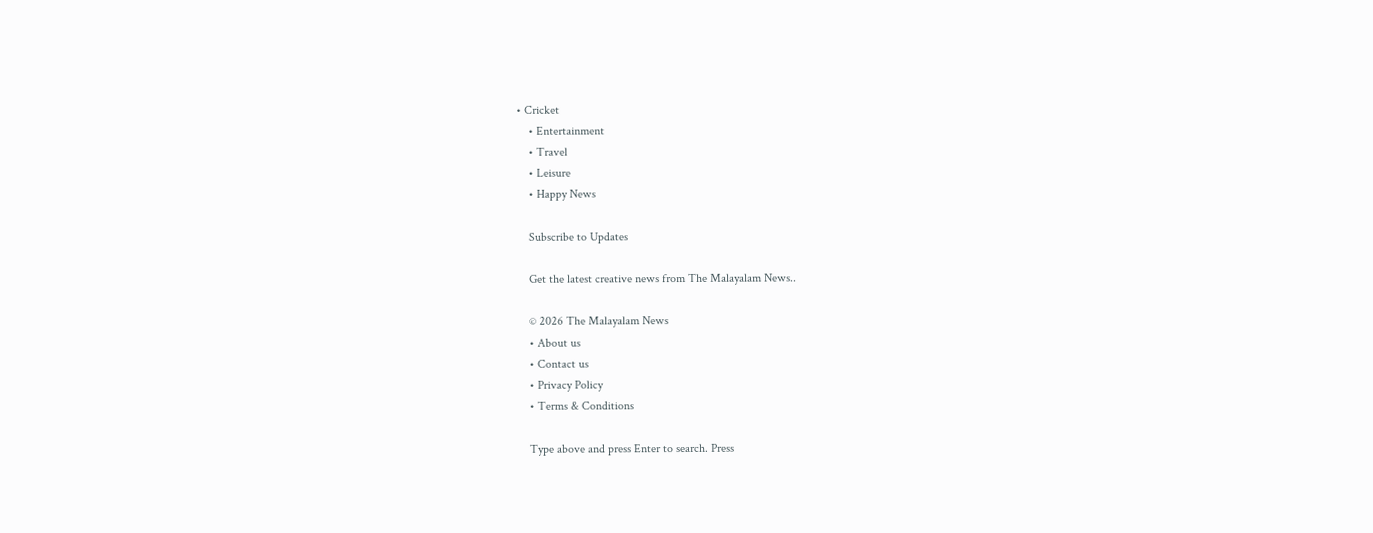• Cricket
    • Entertainment
    • Travel
    • Leisure
    • Happy News

    Subscribe to Updates

    Get the latest creative news from The Malayalam News..

    © 2026 The Malayalam News
    • About us
    • Contact us
    • Privacy Policy
    • Terms & Conditions

    Type above and press Enter to search. Press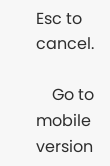Esc to cancel.

    Go to mobile version